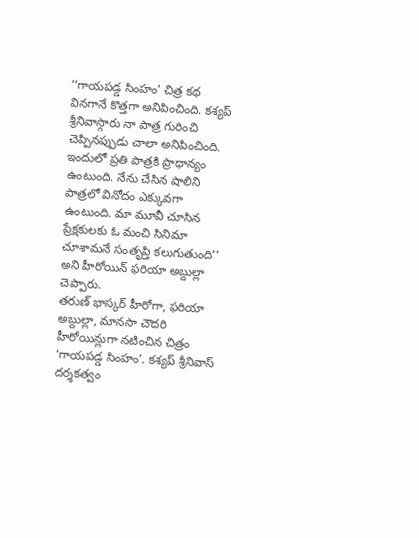‘‘గాయపడ్డ సింహం’ చిత్ర కథ వినగానే కొత్తగా అనిపించింది. కశ్యప్ శ్రీనివాస్గారు నా పాత్ర గురించి చెప్పినప్పుడు చాలా అనిపించింది. ఇందులో ప్రతి పాత్రకి ప్రాధాన్యం ఉంటుంది. నేను చేసిన షాలిని పాత్రలో వినోదం ఎక్కువగా ఉంటుంది. మా మూవీ చూసిన ప్రేక్షకులకు ఓ మంచి సినిమా చూశామనే సంతృప్తి కలుగుతుంది’’ అని హీరోయిన్ ఫరియా అబ్దుల్లా చెప్పారు.
తరుణ్ భాస్కర్ హీరోగా, ఫరియా అబ్దుల్లా, మానసా చౌదరి హీరోయిన్లుగా నటించిన చిత్రం ‘గాయపడ్డ సింహం’. కశ్యప్ శ్రీనివాస్ దర్శకత్వం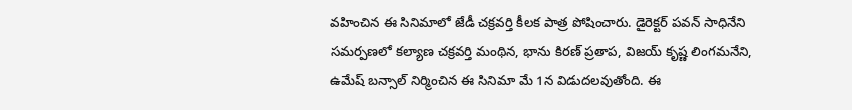వహించిన ఈ సినిమాలో జేడీ చక్రవర్తి కీలక పాత్ర పోషించారు. డైరెక్టర్ పవన్ సాధినేని సమర్పణలో కల్యాణ చక్రవర్తి మంథిన, భాను కిరణ్ ప్రతాప, విజయ్ కృష్ణ లింగమనేని, ఉమేష్ బన్సాల్ నిర్మించిన ఈ సినిమా మే 1న విడుదలవుతోంది. ఈ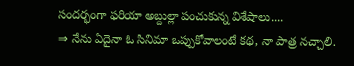సందర్భంగా ఫరియా అబ్దుల్లా పంచుకున్న విశేషాలు....
⇒ నేను ఏదైనా ఓ సినిమా ఒప్పుకోవాలంటే కథ, నా పాత్ర నచ్చాలి.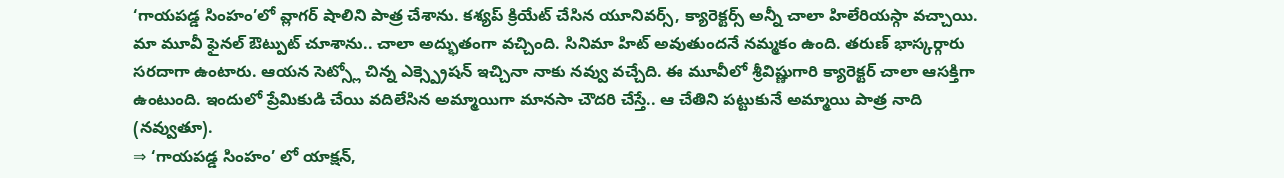‘గాయపడ్డ సింహం’లో వ్లాగర్ షాలిని పాత్ర చేశాను. కశ్యప్ క్రియేట్ చేసిన యూనివర్స్, క్యారెక్టర్స్ అన్నీ చాలా హిలేరియస్గా వచ్చాయి. మా మూవీ ఫైనల్ ఔట్పుట్ చూశాను.. చాలా అద్భుతంగా వచ్చింది. సినిమా హిట్ అవుతుందనే నమ్మకం ఉంది. తరుణ్ భాస్కర్గారు సరదాగా ఉంటారు. ఆయన సెట్స్లో చిన్న ఎక్స్ప్రెషన్ ఇచ్చినా నాకు నవ్వు వచ్చేది. ఈ మూవీలో శ్రీవిష్ణుగారి క్యారెక్టర్ చాలా ఆసక్తిగా ఉంటుంది. ఇందులో ప్రేమికుడి చేయి వదిలేసిన అమ్మాయిగా మానసా చౌదరి చేస్తే.. ఆ చేతిని పట్టుకునే అమ్మాయి పాత్ర నాది (నవ్వుతూ).
⇒ ‘గాయపడ్డ సింహం’ లో యాక్షన్,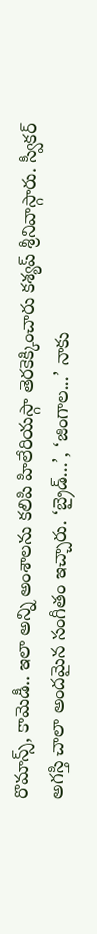రొమాన్స్, కామెడీ.. ఇలా అన్ని అంశాలను కలిపి హిలేరియస్గా తెరకెక్కించారు కశ్యప్ శ్రీనివాస్గారు. స్వీకర్ అగస్తి చాలా అందమైన సంగీతం ఇచ్చారు. ‘బ్రైడ్...’, ‘జింగాల...’ నాకు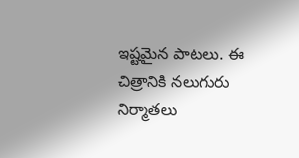ఇష్టమైన పాటలు. ఈ చిత్రానికి నలుగురు నిర్మాతలు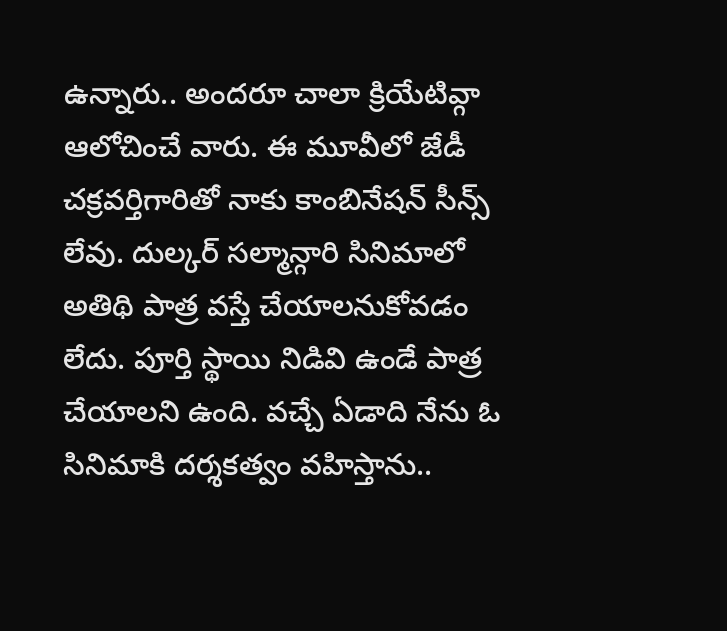ఉన్నారు.. అందరూ చాలా క్రియేటివ్గా ఆలోచించే వారు. ఈ మూవీలో జేడీ చక్రవర్తిగారితో నాకు కాంబినేషన్ సీన్స్ లేవు. దుల్కర్ సల్మాన్గారి సినిమాలో అతిథి పాత్ర వస్తే చేయాలనుకోవడం లేదు. పూర్తి స్థాయి నిడివి ఉండే పాత్ర చేయాలని ఉంది. వచ్చే ఏడాది నేను ఓ సినిమాకి దర్శకత్వం వహిస్తాను..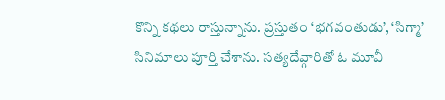కొన్ని కథలు రాస్తున్నాను. ప్రస్తుతం ‘భగవంతుడు’, ‘సిగ్మా’ సినిమాలు పూర్తి చేశాను. సత్యదేవ్గారితో ఓ మూవీ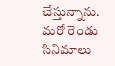చేస్తున్నాను. మరో రెండు సినిమాలు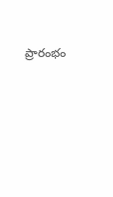ప్రారంభం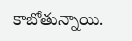కాబోతున్నాయి.